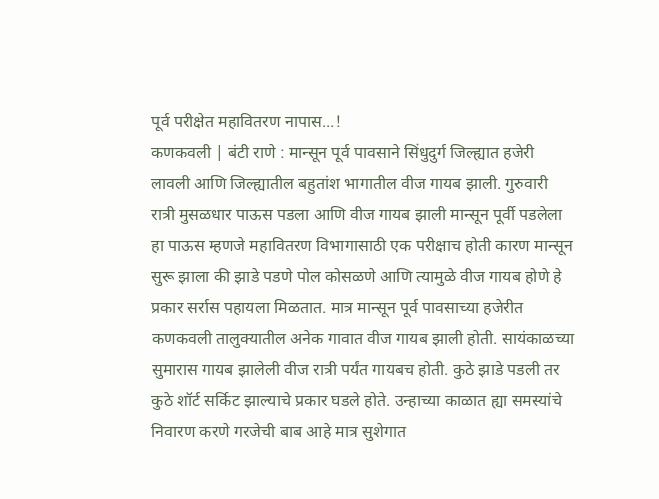पूर्व परीक्षेत महावितरण नापास...!
कणकवली | बंटी राणे : मान्सून पूर्व पावसाने सिंधुदुर्ग जिल्ह्यात हजेरी लावली आणि जिल्ह्यातील बहुतांश भागातील वीज गायब झाली. गुरुवारी रात्री मुसळधार पाऊस पडला आणि वीज गायब झाली मान्सून पूर्वी पडलेला हा पाऊस म्हणजे महावितरण विभागासाठी एक परीक्षाच होती कारण मान्सून सुरू झाला की झाडे पडणे पोल कोसळणे आणि त्यामुळे वीज गायब होणे हे प्रकार सर्रास पहायला मिळतात. मात्र मान्सून पूर्व पावसाच्या हजेरीत कणकवली तालुक्यातील अनेक गावात वीज गायब झाली होती. सायंकाळच्या सुमारास गायब झालेली वीज रात्री पर्यंत गायबच होती. कुठे झाडे पडली तर कुठे शॉर्ट सर्किट झाल्याचे प्रकार घडले होते. उन्हाच्या काळात ह्या समस्यांचे निवारण करणे गरजेची बाब आहे मात्र सुशेगात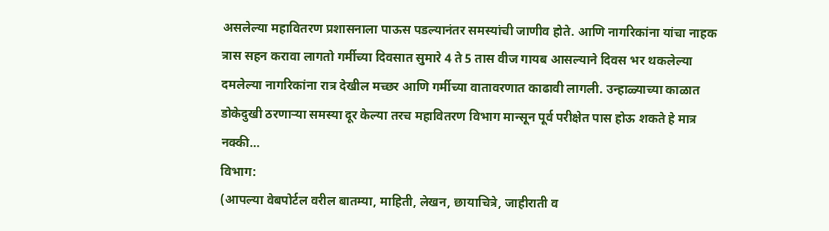असलेल्या महावितरण प्रशासनाला पाऊस पडल्यानंतर समस्यांची जाणीव होते. आणि नागरिकांना यांचा नाहक त्रास सहन करावा लागतो गर्मीच्या दिवसात सुमारे 4 ते 5 तास वीज गायब आसल्याने दिवस भर थकलेल्या दमलेल्या नागरिकांना रात्र देखील मच्छर आणि गर्मीच्या वातावरणात काढावी लागली. उन्हाळ्याच्या काळात डोकेदुखी ठरणाऱ्या समस्या दूर केल्या तरच महावितरण विभाग मान्सून पूर्व परीक्षेत पास होऊ शकते हे मात्र नक्की…
विभाग:
(आपल्या वेबपोर्टल वरील बातम्या, माहिती, लेखन, छायाचित्रे, जाहीराती व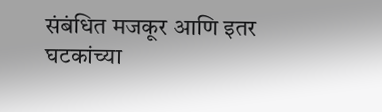संबंधित मजकूर आणि इतर घटकांच्या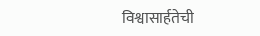विश्वासार्हतेची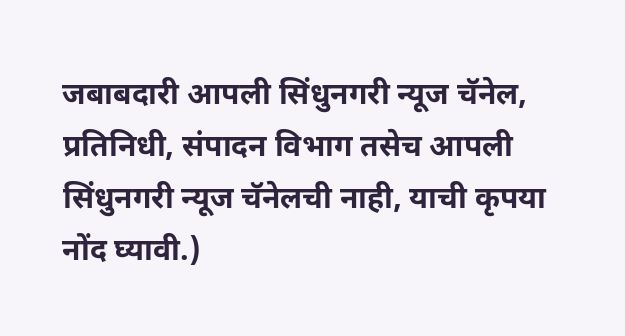जबाबदारी आपली सिंधुनगरी न्यूज चॅनेल, प्रतिनिधी, संपादन विभाग तसेच आपली सिंधुनगरी न्यूज चॅनेलची नाही, याची कृपया नोंद घ्यावी.)